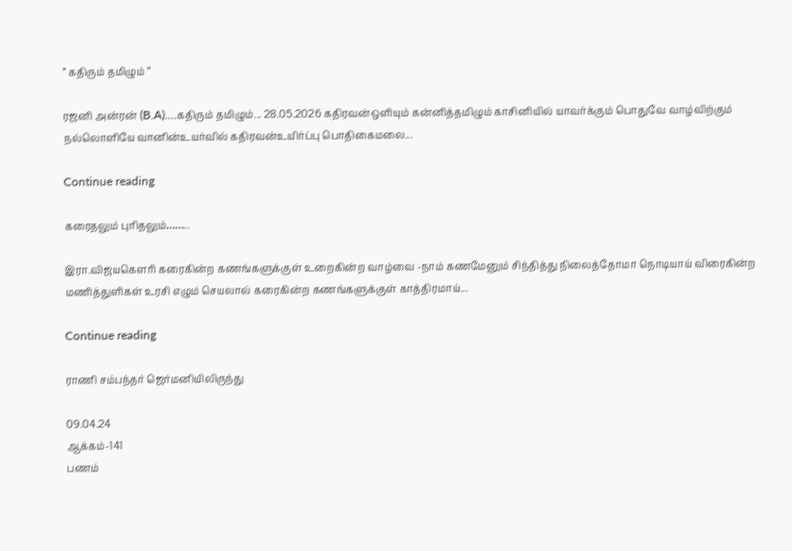” கதிரும் தமிழும் “

ரஜனி அன்ரன் (B.A)....கதிரும் தமிழும்... 28.05.2026 கதிரவன்ஒளியும் கன்னித்தமிழும் காசினியில் யாவர்க்கும் பொதுவே வாழ்விற்கும் நல்லொளியே வானின்உயர்வில் கதிரவன்உயிர்ப்பு பொதிகைமலை...

Continue reading

கரைதலும் புரிதலும்……..

இரா.விஜயகௌரி கரைகின்ற கணங்களுக்குள் உறைகின்ற வாழ்வை -நாம் கணமேனும் சிந்தித்து நிலைத்தோமா நொடியாய் விரைகின்ற மணித்துளிகள் உரசி எழும் செயலால் கரைகின்ற கணங்களுக்குள் காத்திரமாய்...

Continue reading

ராணி சம்பந்தர் ஜெர்மனியிலிருந்து

09.04.24
ஆக்கம்-141
பணம்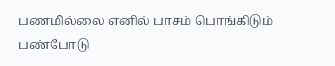பணமில்லை எனில் பாசம் பொங்கிடும்
பண்போடு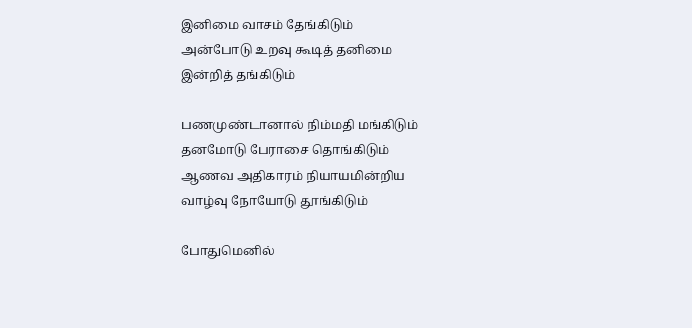இனிமை வாசம் தேங்கிடும்
அன்போடு உறவு கூடித் தனிமை
இன்றித் தங்கிடும்

பணமுண்டானால் நிம்மதி மங்கிடும்
தனமோடு பேராசை தொங்கிடும்
ஆணவ அதிகாரம் நியாயமின்றிய
வாழ்வு நோயோடு தூங்கிடும்

போதுமெனில்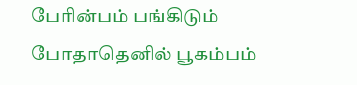பேரின்பம் பங்கிடும்
போதாதெனில் பூகம்பம்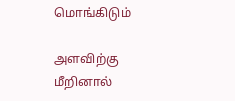மொங்கிடும்

அளவிற்கு மீறினால்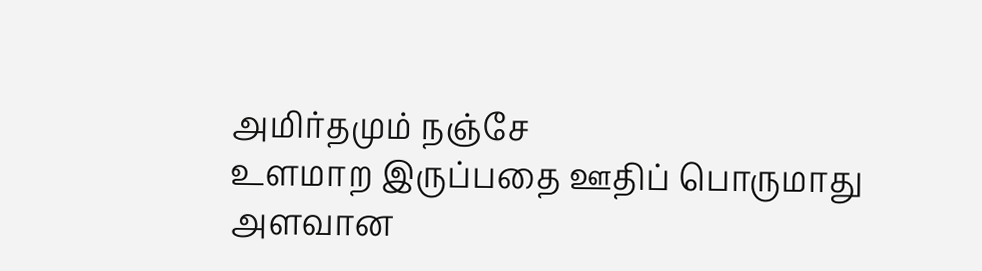அமிர்தமும் நஞ்சே
உளமாற இருப்பதை ஊதிப் பொருமாது
அளவான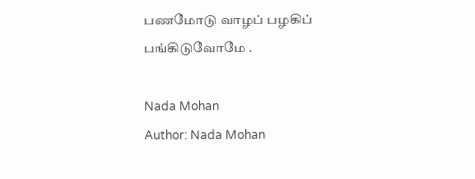பணமோடு வாழப் பழகிப்
பங்கிடுவோமே .

Nada Mohan
Author: Nada Mohan